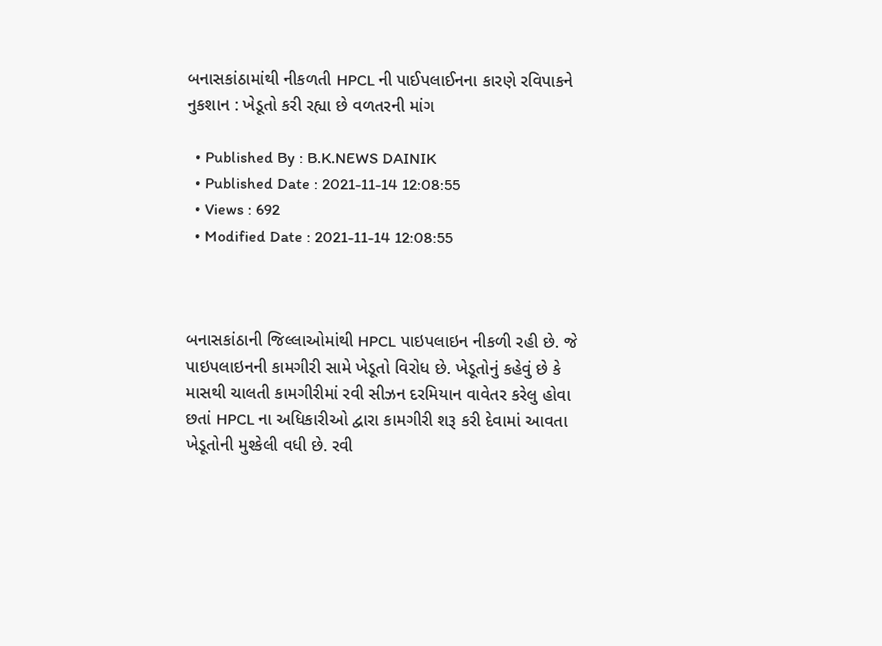બનાસકાંઠામાંથી નીકળતી HPCL ની પાઈપલાઈનના કારણે રવિપાકને નુકશાન : ખેડૂતો કરી રહ્યા છે વળતરની માંગ

  • Published By : B.K.NEWS DAINIK
  • Published Date : 2021-11-14 12:08:55
  • Views : 692
  • Modified Date : 2021-11-14 12:08:55



બનાસકાંઠાની જિલ્લાઓમાંથી HPCL પાઇપલાઇન નીકળી રહી છે. જે પાઇપલાઇનની કામગીરી સામે ખેડૂતો વિરોધ છે. ખેડૂતોનું કહેવું છે કે માસથી ચાલતી કામગીરીમાં રવી સીઝન દરમિયાન વાવેતર કરેલુ હોવા છતાં HPCL ના અધિકારીઓ દ્વારા કામગીરી શરૂ કરી દેવામાં આવતા ખેડૂતોની મુશ્કેલી વધી છે. રવી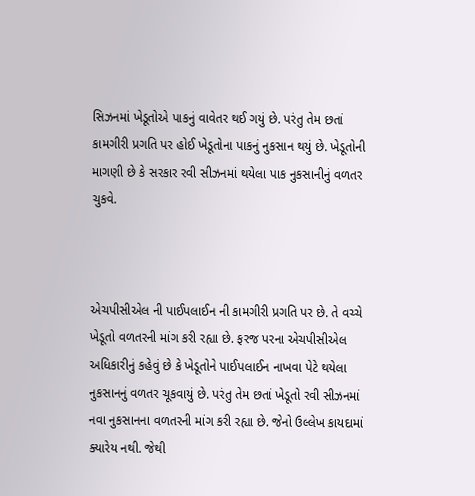સિઝનમાં ખેડૂતોએ પાકનું વાવેતર થઈ ગયું છે. પરંતુ તેમ છતાં કામગીરી પ્રગતિ પર હોઈ ખેડૂતોના પાકનું નુકસાન થયું છે. ખેડૂતોની માગણી છે કે સરકાર રવી સીઝનમાં થયેલા પાક નુકસાનીનું વળતર ચુકવે.



એચપીસીએલ ની પાઈપલાઈન ની કામગીરી પ્રગતિ પર છે. તે વચ્ચે ખેડૂતો વળતરની માંગ કરી રહ્યા છે. ફરજ પરના એચપીસીએલ અધિકારીનું કહેવું છે કે ખેડૂતોને પાઈપલાઈન નાખવા પેટે થયેલા નુકસાનનું વળતર ચૂકવાયું છે. પરંતુ તેમ છતાં ખેડૂતો રવી સીઝનમાં નવા નુકસાનના વળતરની માંગ કરી રહ્યા છે. જેનો ઉલ્લેખ કાયદામાં ક્યારેય નથી. જેથી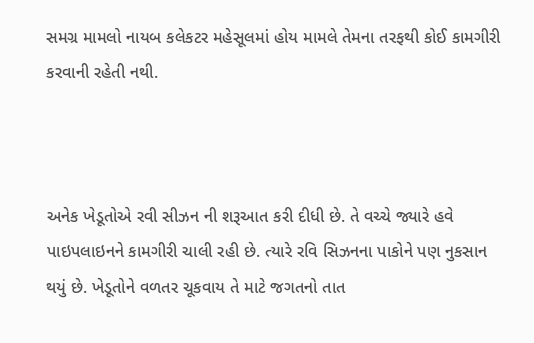સમગ્ર મામલો નાયબ કલેકટર મહેસૂલમાં હોય મામલે તેમના તરફથી કોઈ કામગીરી કરવાની રહેતી નથી.



અનેક ખેડૂતોએ રવી સીઝન ની શરૂઆત કરી દીધી છે. તે વચ્ચે જ્યારે હવે પાઇપલાઇનને કામગીરી ચાલી રહી છે. ત્યારે રવિ સિઝનના પાકોને પણ નુકસાન થયું છે. ખેડૂતોને વળતર ચૂકવાય તે માટે જગતનો તાત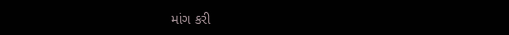માંગ કરી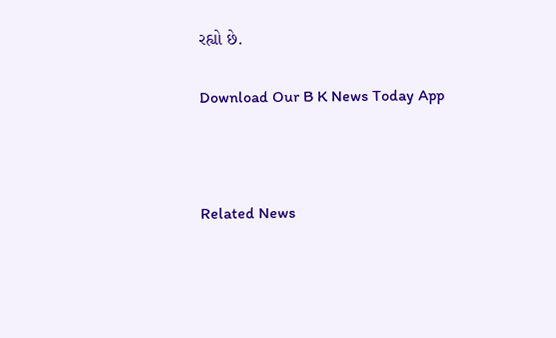રહ્યો છે.

Download Our B K News Today App



Related News